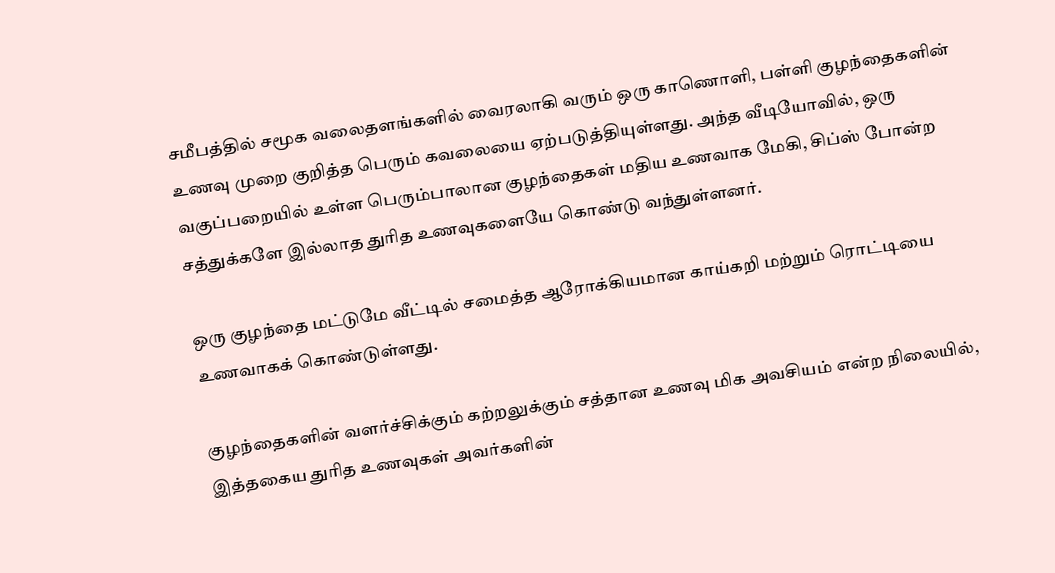சமீபத்தில் சமூக வலைதளங்களில் வைரலாகி வரும் ஒரு காணொளி, பள்ளி குழந்தைகளின் உணவு முறை குறித்த பெரும் கவலையை ஏற்படுத்தியுள்ளது. அந்த வீடியோவில், ஒரு வகுப்பறையில் உள்ள பெரும்பாலான குழந்தைகள் மதிய உணவாக மேகி, சிப்ஸ் போன்ற சத்துக்களே இல்லாத துரித உணவுகளையே கொண்டு வந்துள்ளனர்.

ஒரு குழந்தை மட்டுமே வீட்டில் சமைத்த ஆரோக்கியமான காய்கறி மற்றும் ரொட்டியை உணவாகக் கொண்டுள்ளது.

குழந்தைகளின் வளர்ச்சிக்கும் கற்றலுக்கும் சத்தான உணவு மிக அவசியம் என்ற நிலையில், இத்தகைய துரித உணவுகள் அவர்களின்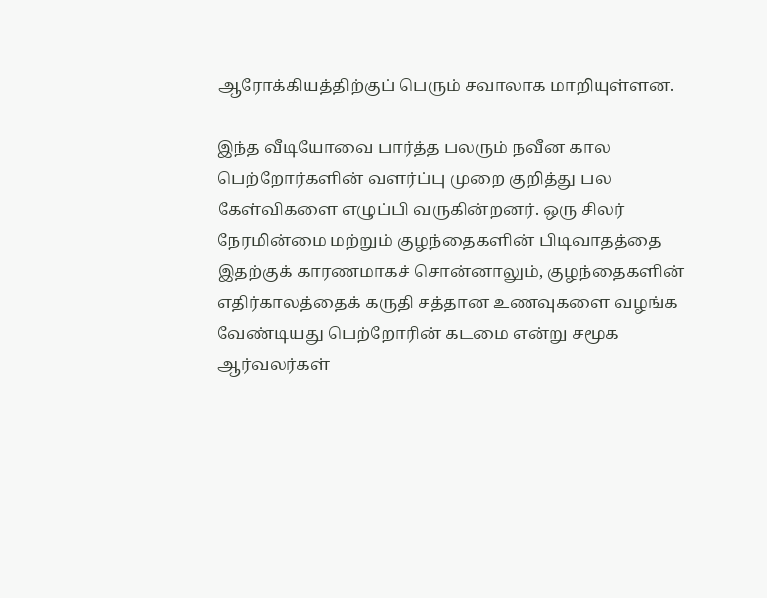ஆரோக்கியத்திற்குப் பெரும் சவாலாக மாறியுள்ளன.

இந்த வீடியோவை பார்த்த பலரும் நவீன கால பெற்றோர்களின் வளர்ப்பு முறை குறித்து பல கேள்விகளை எழுப்பி வருகின்றனர். ஒரு சிலர் நேரமின்மை மற்றும் குழந்தைகளின் பிடிவாதத்தை இதற்குக் காரணமாகச் சொன்னாலும், குழந்தைகளின் எதிர்காலத்தைக் கருதி சத்தான உணவுகளை வழங்க வேண்டியது பெற்றோரின் கடமை என்று சமூக ஆர்வலர்கள்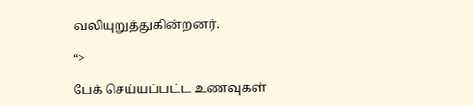வலியுறுத்துகின்றனர்.

“>

பேக் செய்யப்பட்ட உணவுகள்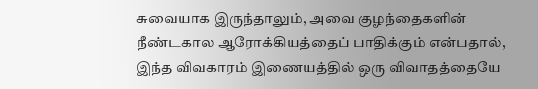சுவையாக இருந்தாலும், அவை குழந்தைகளின் நீண்டகால ஆரோக்கியத்தைப் பாதிக்கும் என்பதால், இந்த விவகாரம் இணையத்தில் ஒரு விவாதத்தையே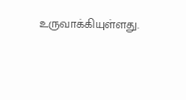உருவாக்கியுள்ளது.